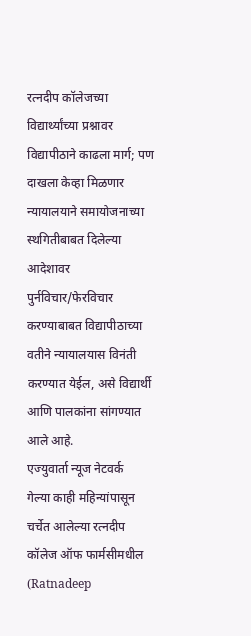रत्नदीप कॉलेजच्या विद्यार्थ्यांच्या प्रश्नावर विद्यापीठाने काढला मार्ग; पण दाखला केव्हा मिळणार
न्यायालयाने समायोजनाच्या स्थगितीबाबत दिलेल्या आदेशावर पुर्नविचार/फेरविचार करण्याबाबत विद्यापीठाच्या वतीने न्यायालयास विनंती करण्यात येईल, असे विद्यार्थी आणि पालकांना सांगण्यात आले आहे.
एज्युवार्ता न्यूज नेटवर्क
गेल्या काही महिन्यांपासून चर्चेत आलेल्या रत्नदीप कॉलेज ऑफ फार्मसीमधील (Ratnadeep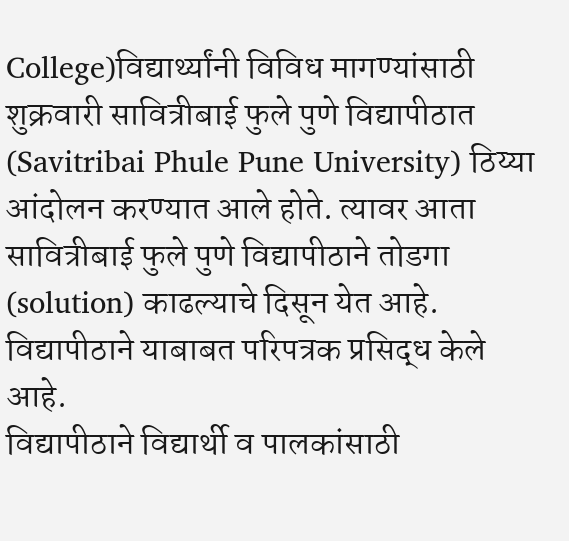College)विद्यार्थ्यांनी विविध मागण्यांसाठी शुक्रवारी सावित्रीबाई फुले पुणे विद्यापीठात (Savitribai Phule Pune University) ठिय्या आंदोलन करण्यात आले होते. त्यावर आता सावित्रीबाई फुले पुणे विद्यापीठाने तोडगा (solution) काढल्याचे दिसून येत आहे. विद्यापीठाने याबाबत परिपत्रक प्रसिद्ध केले आहे.
विद्यापीठाने विद्यार्थी व पालकांसाठी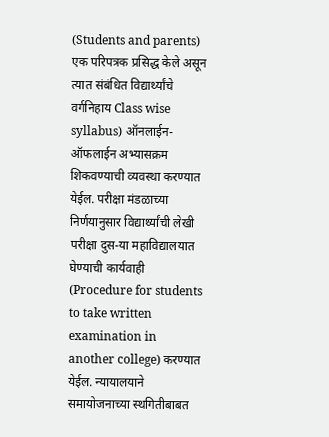(Students and parents) एक परिपत्रक प्रसिद्ध केले असून त्यात संबंधित विद्यार्थ्यांचे वर्गनिहाय Class wise syllabus) ऑनलाईन-ऑफलाईन अभ्यासक्रम शिकवण्याची व्यवस्था करण्यात येईल. परीक्षा मंडळाच्या निर्णयानुसार विद्यार्थ्यांची लेखी परीक्षा दुस-या महाविद्यालयात घेण्याची कार्यवाही (Procedure for students to take written examination in another college) करण्यात येईल. न्यायालयाने समायोजनाच्या स्थगितीबाबत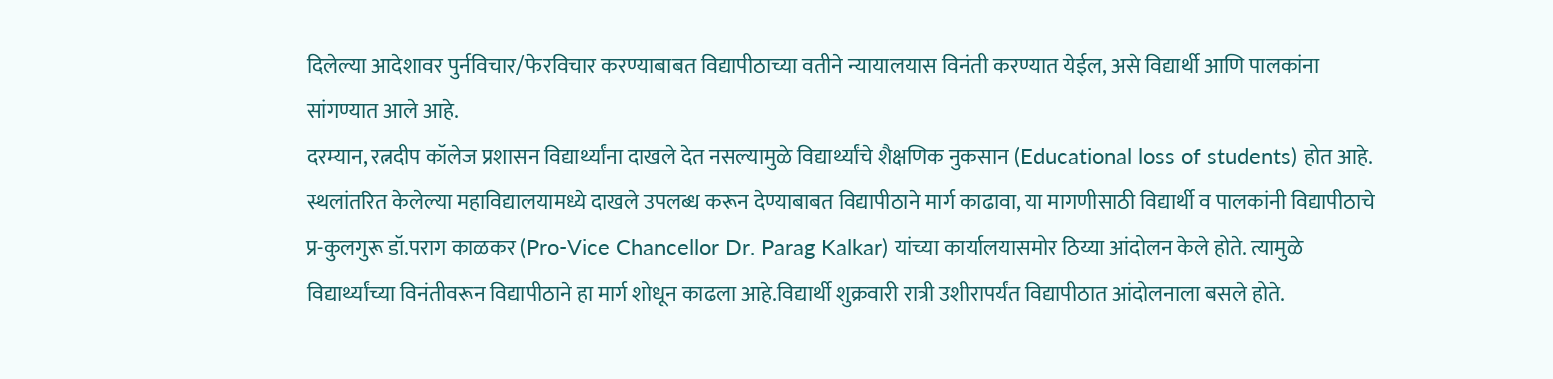दिलेल्या आदेशावर पुर्नविचार/फेरविचार करण्याबाबत विद्यापीठाच्या वतीने न्यायालयास विनंती करण्यात येईल, असे विद्यार्थी आणि पालकांना सांगण्यात आले आहे.
दरम्यान, रत्नदीप कॉलेज प्रशासन विद्यार्थ्यांना दाखले देत नसल्यामुळे विद्यार्थ्यांचे शैक्षणिक नुकसान (Educational loss of students) होत आहे. स्थलांतरित केलेल्या महाविद्यालयामध्ये दाखले उपलब्ध करून देण्याबाबत विद्यापीठाने मार्ग काढावा, या मागणीसाठी विद्यार्थी व पालकांनी विद्यापीठाचे प्र-कुलगुरू डॉ.पराग काळकर (Pro-Vice Chancellor Dr. Parag Kalkar) यांच्या कार्यालयासमोर ठिय्या आंदोलन केले होते. त्यामुळे विद्यार्थ्यांच्या विनंतीवरून विद्यापीठाने हा मार्ग शोधून काढला आहे.विद्यार्थी शुक्रवारी रात्री उशीरापर्यंत विद्यापीठात आंदोलनाला बसले होते.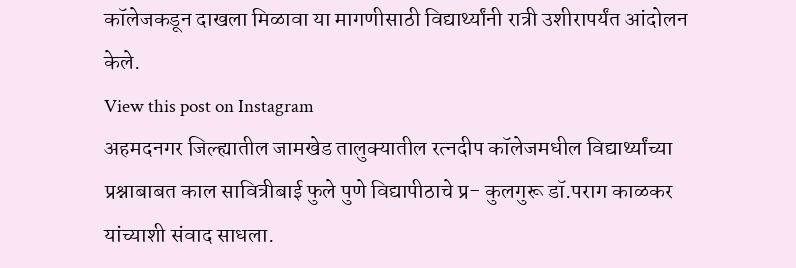कॉलेजकडून दाखला मिळावा या मागणीसाठी विद्यार्थ्यांनी रात्री उशीरापर्यंत आंदोलन केले.
View this post on Instagram
अहमदनगर जिल्ह्यातील जामखेड तालुक्यातील रत्नदीप कॉलेजमधील विद्यार्थ्यांच्या प्रश्नाबाबत काल सावित्रीबाई फुले पुणे विद्यापीठाचे प्र- कुलगुरू डॉ.पराग काळकर यांच्याशी संवाद साधला.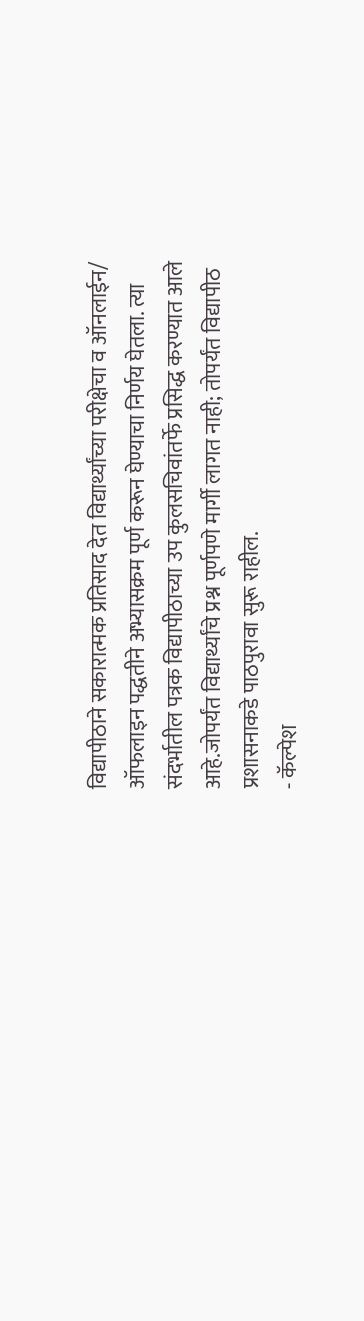विद्यापीठाने सकारात्मक प्रतिसाद देत विद्यार्थ्यांच्या परीक्षेचा व ऑनलाईन/ ऑफलाइन पद्धतीने अभ्यासक्रम पूर्ण करून घेण्याचा निर्णय घेतला. त्या संदर्भातील पत्रक विद्यापीठाच्या उप कुलसचिवांतर्फे प्रसिद्ध करण्यात आले आहे.जोपर्यंत विद्यार्थ्यांचे प्रश्न पूर्णपणे मार्गी लागत नाही; तोपर्यंत विद्यापीठ प्रशासनाकडे पाठपुरावा सुरू राहील.
- कॅल्पेश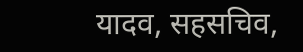यादव, सहसचिव,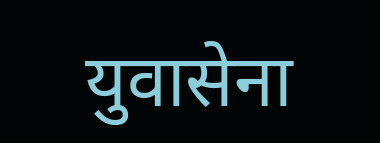युवासेना